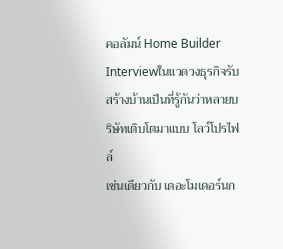คอลัมน์ Home Builder Interviewในแวดวงธุรกิจรับสร้างบ้านเป็นที่รู้กันว่าหลายบริษัทเติบโตมาแบบ โลว์โปรไฟล์
เช่นเดียวกับ เดอะโมเดอร์นก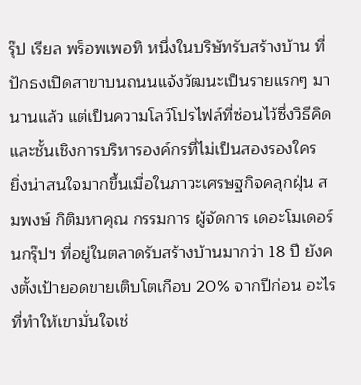รุ๊ป เรียล พร็อพเพอทิ หนึ่งในบริษัทรับสร้างบ้าน ที่ปักธงเปิดสาขาบนถนนแจ้งวัฒนะเป็นรายแรกๆ มานานแล้ว แต่เป็นความโลว์โปรไฟล์ที่ซ่อนไว้ซึ่งวิธีคิด และชั้นเชิงการบริหารองค์กรที่ไม่เป็นสองรองใคร
ยิ่งน่าสนใจมากขึ้นเมื่อในภาวะเศรษฐกิจคลุกฝุ่น สมพงษ์ กิติมหาคุณ กรรมการ ผู้จัดการ เดอะโมเดอร์นกรุ๊ปฯ ที่อยู่ในตลาดรับสร้างบ้านมากว่า 18 ปี ยังคงตั้งเป้ายอดขายเติบโตเกือบ 20% จากปีก่อน อะไรที่ทำให้เขามั่นใจเช่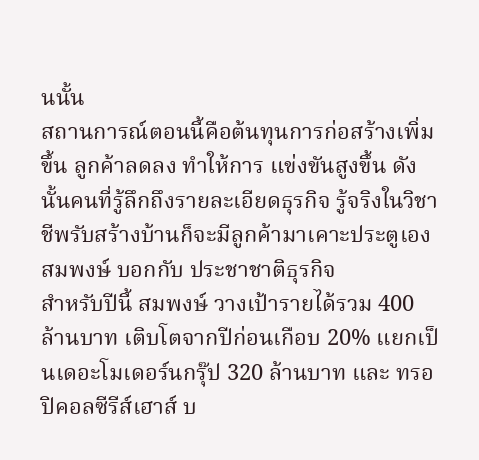นนั้น
สถานการณ์ตอนนี้คือต้นทุนการก่อสร้างเพิ่มขึ้น ลูกค้าลดลง ทำให้การ แข่งขันสูงขึ้น ดังนั้นคนที่รู้ลึกถึงรายละเอียดธุรกิจ รู้จริงในวิชาชีพรับสร้างบ้านก็จะมีลูกค้ามาเคาะประตูเอง สมพงษ์ บอกกับ ประชาชาติธุรกิจ
สำหรับปีนี้ สมพงษ์ วางเป้ารายได้รวม 400 ล้านบาท เติบโตจากปีก่อนเกือบ 20% แยกเป็นเดอะโมเดอร์นกรุ๊ป 320 ล้านบาท และ ทรอปิคอลซีรีส์เฮาส์ บ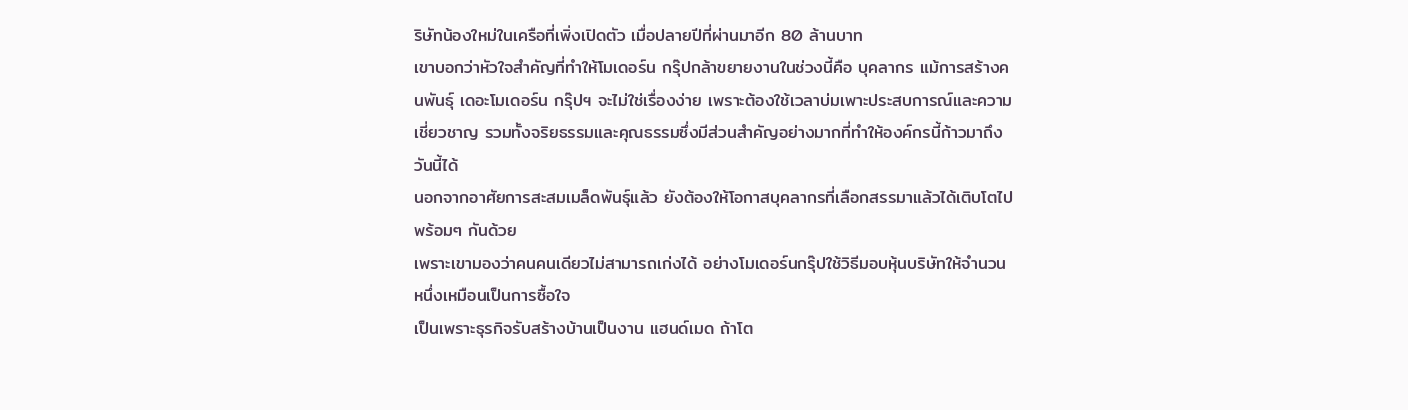ริษัทน้องใหม่ในเครือที่เพิ่งเปิดตัว เมื่อปลายปีที่ผ่านมาอีก 80 ล้านบาท
เขาบอกว่าหัวใจสำคัญที่ทำให้โมเดอร์น กรุ๊ปกล้าขยายงานในช่วงนี้คือ บุคลากร แม้การสร้างคนพันธุ์ เดอะโมเดอร์น กรุ๊ปฯ จะไม่ใช่เรื่องง่าย เพราะต้องใช้เวลาบ่มเพาะประสบการณ์และความเชี่ยวชาญ รวมทั้งจริยธรรมและคุณธรรมซึ่งมีส่วนสำคัญอย่างมากที่ทำให้องค์กรนี้ก้าวมาถึงวันนี้ได้
นอกจากอาศัยการสะสมเมล็ดพันธุ์แล้ว ยังต้องให้โอกาสบุคลากรที่เลือกสรรมาแล้วได้เติบโตไปพร้อมๆ กันด้วย
เพราะเขามองว่าคนคนเดียวไม่สามารถเก่งได้ อย่างโมเดอร์นกรุ๊ปใช้วิธีมอบหุ้นบริษัทให้จำนวนหนึ่งเหมือนเป็นการซื้อใจ
เป็นเพราะธุรกิจรับสร้างบ้านเป็นงาน แฮนด์เมด ถ้าโต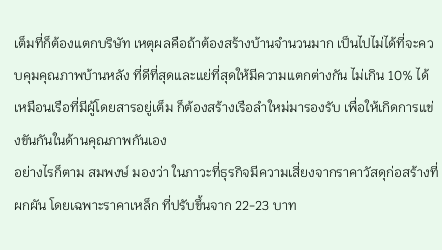เต็มที่ก็ต้องแตกบริษัท เหตุผลคือถ้าต้องสร้างบ้านจำนวนมาก เป็นไปไม่ได้ที่จะควบคุมคุณภาพบ้านหลัง ที่ดีที่สุดและแย่ที่สุดให้มีความแตกต่างกัน ไม่เกิน 10% ได้
เหมือนเรือที่มีผู้โดยสารอยู่เต็ม ก็ต้องสร้างเรือลำใหม่มารองรับ เพื่อให้เกิดการแข่งขันกันในด้านคุณภาพกันเอง
อย่างไรก็ตาม สมพงษ์ มองว่า ในภาวะที่ธุรกิจมีความเสี่ยงจากราคาวัสดุก่อสร้างที่ผกผัน โดยเฉพาะราคาเหล็ก ที่ปรับขึ้นจาก 22-23 บาท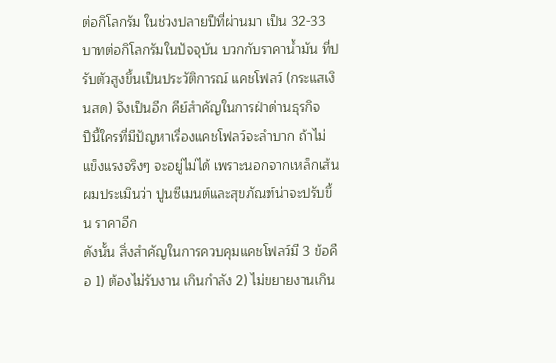ต่อกิโลกรัม ในช่วงปลายปีที่ผ่านมา เป็น 32-33 บาทต่อกิโลกรัมในปัจจุบัน บวกกับราคาน้ำมัน ที่ปรับตัวสูงขึ้นเป็นประวัติการณ์ แคชโฟลว์ (กระแสเงินสด) จึงเป็นอีก คีย์สำคัญในการฝ่าด่านธุรกิจ
ปีนี้ใครที่มีปัญหาเรื่องแคชโฟลว์จะลำบาก ถ้าไม่แข็งแรงจริงๆ จะอยู่ไม่ได้ เพราะนอกจากเหล็กเส้นผมประเมินว่า ปูนซีเมนต์และสุขภัณฑ์น่าจะปรับขึ้น ราคาอีก
ดังนั้น สิ่งสำคัญในการควบคุมแคชโฟลว์มี 3 ข้อคือ 1) ต้องไม่รับงาน เกินกำลัง 2) ไม่ขยายงานเกิน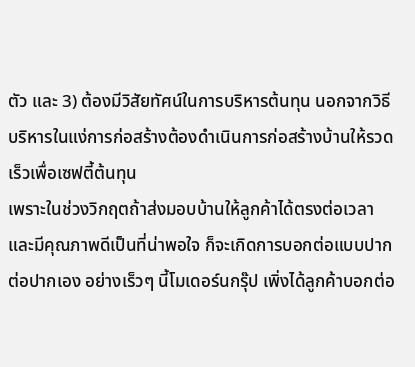ตัว และ 3) ต้องมีวิสัยทัศน์ในการบริหารต้นทุน นอกจากวิธีบริหารในแง่การก่อสร้างต้องดำเนินการก่อสร้างบ้านให้รวดเร็วเพื่อเซฟตี้ต้นทุน
เพราะในช่วงวิกฤตถ้าส่งมอบบ้านให้ลูกค้าได้ตรงต่อเวลา และมีคุณภาพดีเป็นที่น่าพอใจ ก็จะเกิดการบอกต่อแบบปากต่อปากเอง อย่างเร็วๆ นี้โมเดอร์นกรุ๊ป เพิ่งได้ลูกค้าบอกต่อ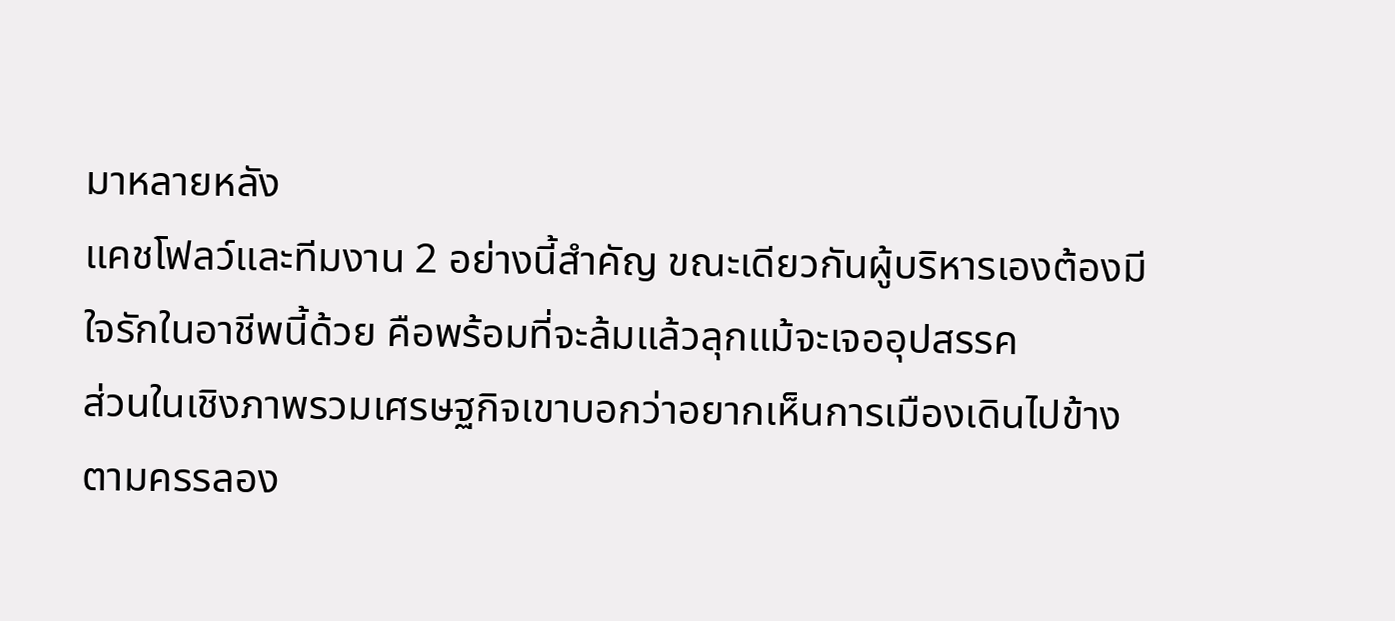มาหลายหลัง
แคชโฟลว์และทีมงาน 2 อย่างนี้สำคัญ ขณะเดียวกันผู้บริหารเองต้องมีใจรักในอาชีพนี้ด้วย คือพร้อมที่จะล้มแล้วลุกแม้จะเจออุปสรรค
ส่วนในเชิงภาพรวมเศรษฐกิจเขาบอกว่าอยากเห็นการเมืองเดินไปข้างตามครรลอง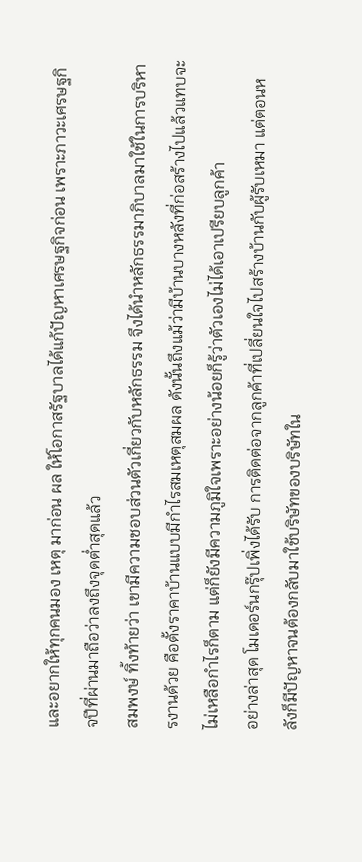และอยากให้ทุกคนมอง เหตุ มาก่อน ผล ให้โอกาสรัฐบาลได้แก้ปัญหาเศรษฐกิจก่อน เพราะภาวะเศรษฐกิจปีที่ผ่านมาถือว่าลงถึงจุดต่ำสุดแล้ว
สมพงษ์ ทิ้งท้ายว่า เขามีความชอบส่วนตัวเกี่ยวกับหลักธรรม จึงได้นำหลักธรรมาภิบาลมาใช้ในการบริหารงานด้วย คือตั้งราคาบ้านแบบมีกำไรสมเหตุสมผล ดังนั้นถึงแม้ว่ามีบ้านบางหลังที่ก่อสร้างไปแล้วแทบจะไม่เหลือกำไรก็ตาม แต่ก็ยังมีความภูมิใจเพราะอย่างน้อยก็รู้ว่าตัวเองไม่ได้เอาเปรียบลูกค้า
อย่างล่าสุด โมเดอร์นกรุ๊ปเพิ่งได้รับ การติดต่อจากลูกค้าที่เปลี่ยนใจไปสร้างบ้านกับผู้รับเหมา แต่ตอนหลังก็มีปัญหาจนต้องกลับมาใช้บริษัทของบริษัทใน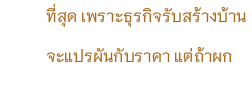ที่สุด เพราะธุรกิจรับสร้างบ้านจะแปรผันกับราคา แต่ถ้าผก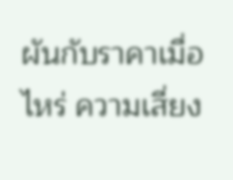ผันกับราคาเมื่อไหร่ ความเสี่ยง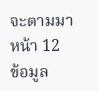จะตามมา
หน้า 12
ข้อมูล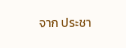จาก ประชา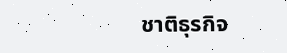ชาติธุรกิจ